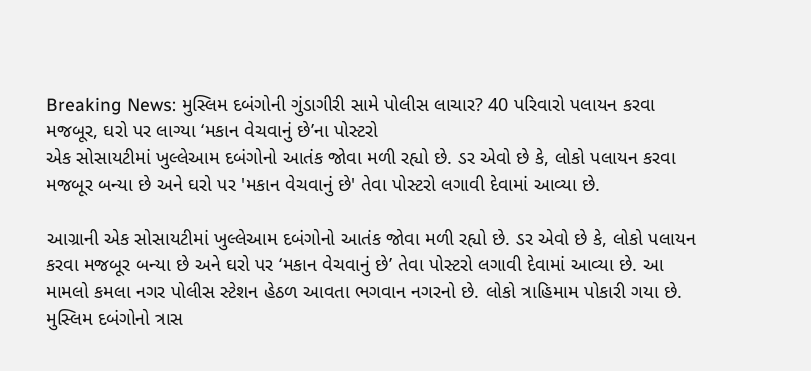Breaking News: મુસ્લિમ દબંગોની ગુંડાગીરી સામે પોલીસ લાચાર? 40 પરિવારો પલાયન કરવા મજબૂર, ઘરો પર લાગ્યા ‘મકાન વેચવાનું છે’ના પોસ્ટરો
એક સોસાયટીમાં ખુલ્લેઆમ દબંગોનો આતંક જોવા મળી રહ્યો છે. ડર એવો છે કે, લોકો પલાયન કરવા મજબૂર બન્યા છે અને ઘરો પર 'મકાન વેચવાનું છે' તેવા પોસ્ટરો લગાવી દેવામાં આવ્યા છે.

આગ્રાની એક સોસાયટીમાં ખુલ્લેઆમ દબંગોનો આતંક જોવા મળી રહ્યો છે. ડર એવો છે કે, લોકો પલાયન કરવા મજબૂર બન્યા છે અને ઘરો પર ‘મકાન વેચવાનું છે’ તેવા પોસ્ટરો લગાવી દેવામાં આવ્યા છે. આ મામલો કમલા નગર પોલીસ સ્ટેશન હેઠળ આવતા ભગવાન નગરનો છે. લોકો ત્રાહિમામ પોકારી ગયા છે.
મુસ્લિમ દબંગોનો ત્રાસ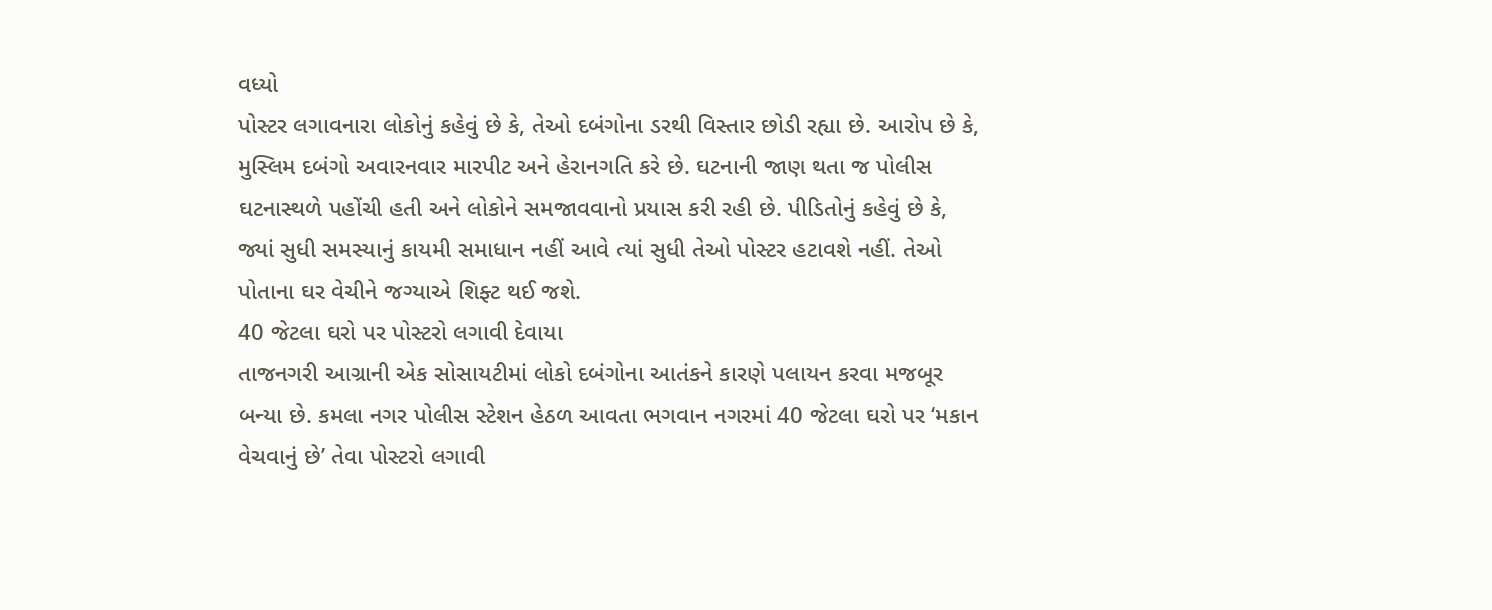વધ્યો
પોસ્ટર લગાવનારા લોકોનું કહેવું છે કે, તેઓ દબંગોના ડરથી વિસ્તાર છોડી રહ્યા છે. આરોપ છે કે, મુસ્લિમ દબંગો અવારનવાર મારપીટ અને હેરાનગતિ કરે છે. ઘટનાની જાણ થતા જ પોલીસ ઘટનાસ્થળે પહોંચી હતી અને લોકોને સમજાવવાનો પ્રયાસ કરી રહી છે. પીડિતોનું કહેવું છે કે, જ્યાં સુધી સમસ્યાનું કાયમી સમાધાન નહીં આવે ત્યાં સુધી તેઓ પોસ્ટર હટાવશે નહીં. તેઓ પોતાના ઘર વેચીને જગ્યાએ શિફ્ટ થઈ જશે.
40 જેટલા ઘરો પર પોસ્ટરો લગાવી દેવાયા
તાજનગરી આગ્રાની એક સોસાયટીમાં લોકો દબંગોના આતંકને કારણે પલાયન કરવા મજબૂર બન્યા છે. કમલા નગર પોલીસ સ્ટેશન હેઠળ આવતા ભગવાન નગરમાં 40 જેટલા ઘરો પર ‘મકાન વેચવાનું છે’ તેવા પોસ્ટરો લગાવી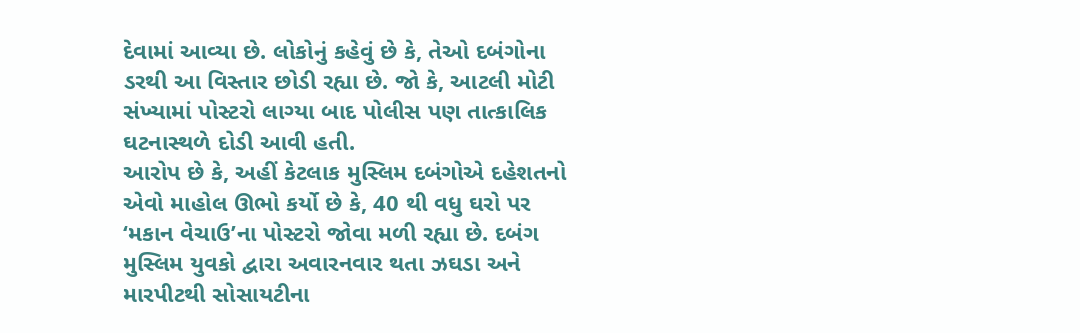દેવામાં આવ્યા છે. લોકોનું કહેવું છે કે, તેઓ દબંગોના ડરથી આ વિસ્તાર છોડી રહ્યા છે. જો કે, આટલી મોટી સંખ્યામાં પોસ્ટરો લાગ્યા બાદ પોલીસ પણ તાત્કાલિક ઘટનાસ્થળે દોડી આવી હતી.
આરોપ છે કે, અહીં કેટલાક મુસ્લિમ દબંગોએ દહેશતનો એવો માહોલ ઊભો કર્યો છે કે, 40 થી વધુ ઘરો પર ‘મકાન વેચાઉ’ના પોસ્ટરો જોવા મળી રહ્યા છે. દબંગ મુસ્લિમ યુવકો દ્વારા અવારનવાર થતા ઝઘડા અને મારપીટથી સોસાયટીના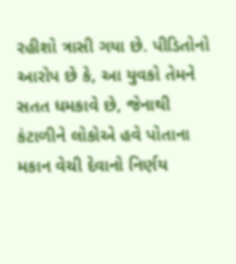રહીશો ત્રાસી ગયા છે. પીડિતોનો આરોપ છે કે, આ યુવકો તેમને સતત ધમકાવે છે, જેનાથી કંટાળીને લોકોએ હવે પોતાના મકાન વેચી દેવાનો નિર્ણય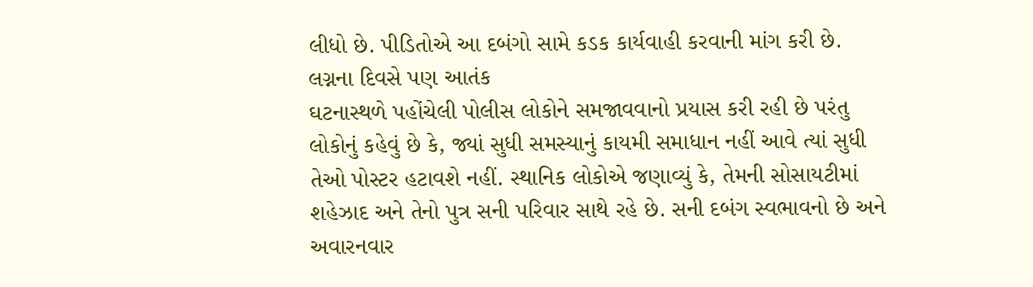લીધો છે. પીડિતોએ આ દબંગો સામે કડક કાર્યવાહી કરવાની માંગ કરી છે.
લગ્નના દિવસે પણ આતંક
ઘટનાસ્થળે પહોંચેલી પોલીસ લોકોને સમજાવવાનો પ્રયાસ કરી રહી છે પરંતુ લોકોનું કહેવું છે કે, જ્યાં સુધી સમસ્યાનું કાયમી સમાધાન નહીં આવે ત્યાં સુધી તેઓ પોસ્ટર હટાવશે નહીં. સ્થાનિક લોકોએ જણાવ્યું કે, તેમની સોસાયટીમાં શહેઝાદ અને તેનો પુત્ર સની પરિવાર સાથે રહે છે. સની દબંગ સ્વભાવનો છે અને અવારનવાર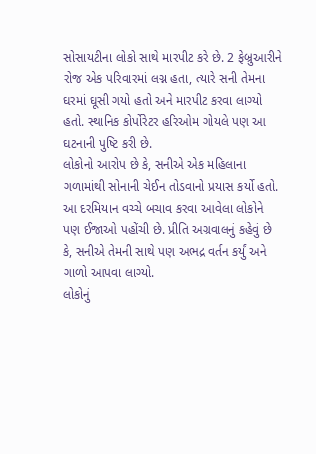સોસાયટીના લોકો સાથે મારપીટ કરે છે. 2 ફેબ્રુઆરીને રોજ એક પરિવારમાં લગ્ન હતા, ત્યારે સની તેમના ઘરમાં ઘૂસી ગયો હતો અને મારપીટ કરવા લાગ્યો હતો. સ્થાનિક કોર્પોરેટર હરિઓમ ગોયલે પણ આ ઘટનાની પુષ્ટિ કરી છે.
લોકોનો આરોપ છે કે, સનીએ એક મહિલાના ગળામાંથી સોનાની ચેઈન તોડવાનો પ્રયાસ કર્યો હતો. આ દરમિયાન વચ્ચે બચાવ કરવા આવેલા લોકોને પણ ઈજાઓ પહોંચી છે. પ્રીતિ અગ્રવાલનું કહેવું છે કે, સનીએ તેમની સાથે પણ અભદ્ર વર્તન કર્યું અને ગાળો આપવા લાગ્યો.
લોકોનું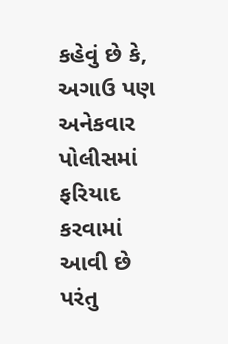કહેવું છે કે, અગાઉ પણ અનેકવાર પોલીસમાં ફરિયાદ કરવામાં આવી છે પરંતુ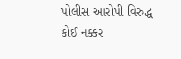પોલીસ આરોપી વિરુદ્ધ કોઈ નક્કર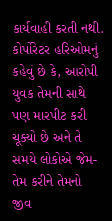કાર્યવાહી કરતી નથી. કોર્પોરેટર હરિઓમનું કહેવું છે કે, આરોપી યુવક તેમની સાથે પણ મારપીટ કરી ચૂક્યો છે અને તે સમયે લોકોએ જેમ-તેમ કરીને તેમનો જીવ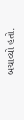બચાવ્યો હતો.